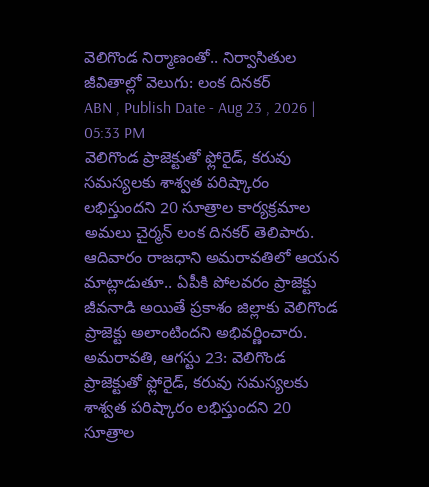వెలిగొండ నిర్మాణంతో.. నిర్వాసితుల జీవితాల్లో వెలుగు: లంక దినకర్
ABN , Publish Date - Aug 23 , 2026 | 05:33 PM
వెలిగొండ ప్రాజెక్టుతో ఫ్లోరైడ్, కరువు సమస్యలకు శాశ్వత పరిష్కారం లభిస్తుందని 20 సూత్రాల కార్యక్రమాల అమలు చైర్మన్ లంక దినకర్ తెలిపారు. ఆదివారం రాజధాని అమరావతిలో ఆయన మాట్లాడుతూ.. ఏపీకి పోలవరం ప్రాజెక్టు జీవనాడి అయితే ప్రకాశం జిల్లాకు వెలిగొండ ప్రాజెక్టు అలాంటిందని అభివర్ణించారు.
అమరావతి, ఆగస్టు 23: వెలిగొండ ప్రాజెక్టుతో ఫ్లోరైడ్, కరువు సమస్యలకు శాశ్వత పరిష్కారం లభిస్తుందని 20 సూత్రాల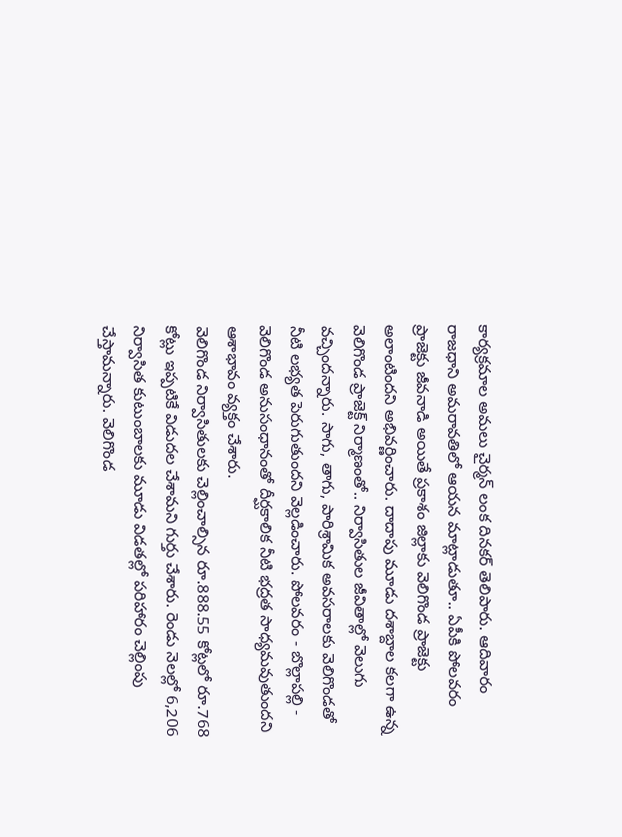కార్యక్రమాల అమలు చైర్మన్ లంక దినకర్ తెలిపారు. ఆదివారం రాజధాని అమరావతిలో ఆయన మాట్లాడుతూ.. ఏపీకి పోలవరం ప్రాజెక్టు జీవనాడి అయితే ప్రకాశం జిల్లాకు వెలిగొండ ప్రాజెక్టు అలాంటిందని అభివర్ణించారు. దాదాపు మూడు దశాబ్దాల కలగా ఉన్న వెలిగొండ ప్రాజెక్ట్ నిర్మాణంతో.. నిర్వాసితుల జీవితాల్లో వెలుగు వచ్చిందన్నారు. సాగు, తాగు, పారిశ్రామిక అవసరాలకు వెలిగొండతో నీటి లభ్యత పెరుగుతుందని వెల్లడించారు. పోలవరం - బొల్లాపల్లి - వెలిగొండ అనుసంధానంతో దీర్ఘకాలిక నీటి భద్రత సాధ్యమవుతుందని ఆశాభావం వ్యక్తం చేశారు.
వెలిగొండ నిర్వాసితులకు చెల్లించాల్సిన రూ.888.55 కోట్లలో రూ.768 కోట్లు ఇప్పటికే విడుదల చేశామని గుర్తు చేశారు. రెండు నెలల్లో 6,206 నిర్వాసిత కుటుంబాలకు మూడు విడతల్లో పరిహారం చెల్లింపు చేస్తామన్నారు. వెలిగొండ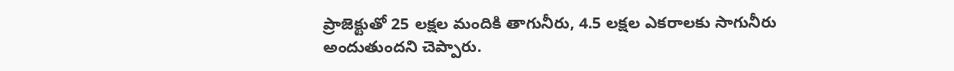ప్రాజెక్టుతో 25 లక్షల మందికి తాగునీరు, 4.5 లక్షల ఎకరాలకు సాగునీరు అందుతుందని చెప్పారు.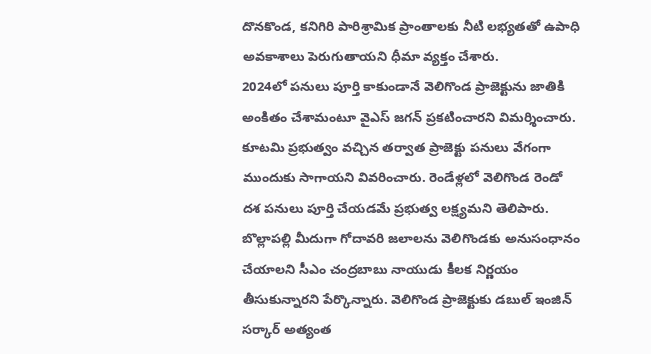దొనకొండ, కనిగిరి పారిశ్రామిక ప్రాంతాలకు నీటి లభ్యతతో ఉపాధి అవకాశాలు పెరుగుతాయని ధీమా వ్యక్తం చేశారు.
2024లో పనులు పూర్తి కాకుండానే వెలిగొండ ప్రాజెక్టును జాతికి అంకితం చేశామంటూ వైఎస్ జగన్ ప్రకటించారని విమర్శించారు. కూటమి ప్రభుత్వం వచ్చిన తర్వాత ప్రాజెక్టు పనులు వేగంగా ముందుకు సాగాయని వివరించారు. రెండేళ్లలో వెలిగొండ రెండో దశ పనులు పూర్తి చేయడమే ప్రభుత్వ లక్ష్యమని తెలిపారు. బొల్లాపల్లి మీదుగా గోదావరి జలాలను వెలిగొండకు అనుసంధానం చేయాలని సీఎం చంద్రబాబు నాయుడు కీలక నిర్ణయం తీసుకున్నారని పేర్కొన్నారు. వెలిగొండ ప్రాజెక్టుకు డబుల్ ఇంజిన్ సర్కార్ అత్యంత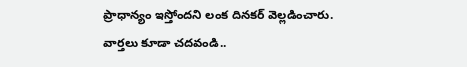ప్రాధాన్యం ఇస్తోందని లంక దినకర్ వెల్లడించారు.
వార్తలు కూడా చదవండి..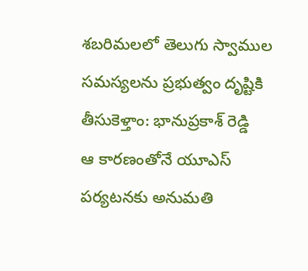శబరిమలలో తెలుగు స్వాముల సమస్యలను ప్రభుత్వం దృష్టికి తీసుకెళ్తాం: భానుప్రకాశ్ రెడ్డి
ఆ కారణంతోనే యూఎస్ పర్యటనకు అనుమతి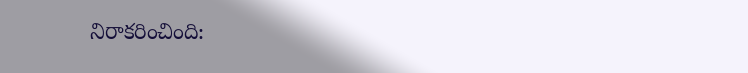నిరాకరించింది: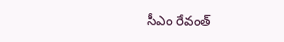సీఎం రేవంత్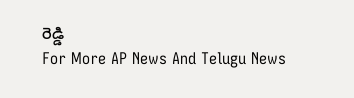రెడ్డి
For More AP News And Telugu News